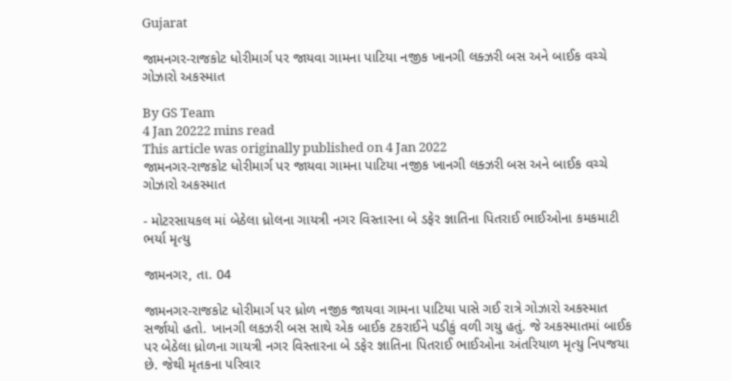Gujarat

જામનગર-રાજકોટ ધોરીમાર્ગ પર જાયવા ગામના પાટિયા નજીક ખાનગી લક્ઝરી બસ અને બાઈક વચ્ચે ગોઝારો અકસ્માત

By GS Team
4 Jan 20222 mins read
This article was originally published on 4 Jan 2022
જામનગર-રાજકોટ ધોરીમાર્ગ પર જાયવા ગામના પાટિયા નજીક ખાનગી લક્ઝરી બસ અને બાઈક વચ્ચે ગોઝારો અકસ્માત

- મોટરસાયકલ માં બેઠેલા ધ્રોલના ગાયત્રી નગર વિસ્તારના બે ડફેર જ્ઞાતિના પિતરાઈ ભાઈઓના કમકમાટી ભર્યા મૃત્યુ

જામનગર, તા. 04

જામનગર-રાજકોટ ધોરીમાર્ગ પર ધ્રોળ નજીક જાયવા ગામના પાટિયા પાસે ગઈ રાત્રે ગોઝારો અકસ્માત સર્જાયો હતો. ખાનગી લકઝરી બસ સાથે એક બાઈક ટકરાઈને પડીકું વળી ગયુ હતું. જે અકસ્માતમાં બાઈક પર બેઠેલા ધ્રોળના ગાયત્રી નગર વિસ્તારના બે ડફેર જ્ઞાતિના પિતરાઈ ભાઈઓના અંતરિયાળ મૃત્યુ નિપજયા છે. જેથી મૃતકના પરિવાર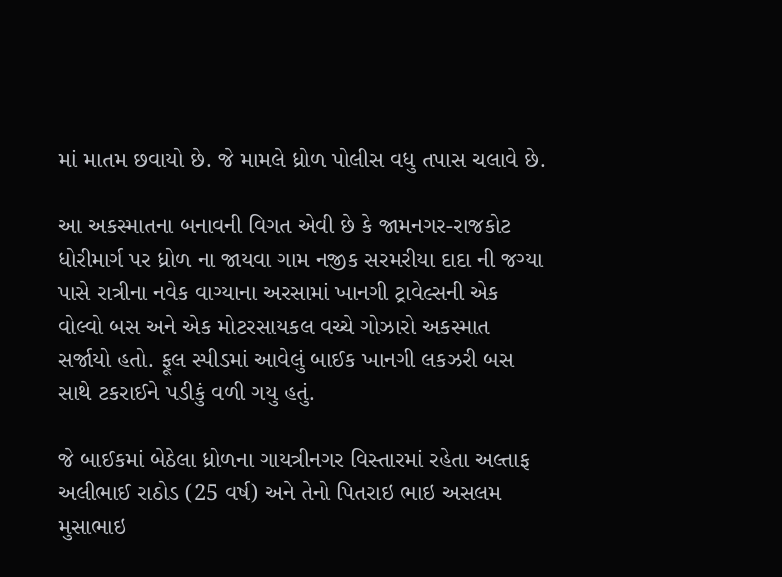માં માતમ છવાયો છે. જે મામલે ધ્રોળ પોલીસ વધુ તપાસ ચલાવે છે.

આ અકસ્માતના બનાવની વિગત એવી છે કે જામનગર-રાજકોટ ધોરીમાર્ગ પર ધ્રોળ ના જાયવા ગામ નજીક સરમરીયા દાદા ની જગ્યા પાસે રાત્રીના નવેક વાગ્યાના અરસામાં ખાનગી ટ્રાવેલ્સની એક વોલ્વો બસ અને એક મોટરસાયકલ વચ્ચે ગોઝારો અકસ્માત સર્જાયો હતો. ફૂલ સ્પીડમાં આવેલું બાઈક ખાનગી લકઝરી બસ સાથે ટકરાઈને પડીકું વળી ગયુ હતું.

જે બાઈકમાં બેઠેલા ધ્રોળના ગાયત્રીનગર વિસ્તારમાં રહેતા અલ્તાફ અલીભાઈ રાઠોડ (25 વર્ષ) અને તેનો પિતરાઇ ભાઇ અસલમ મુસાભાઇ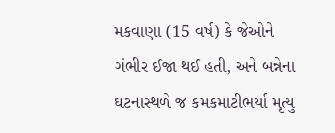મકવાણા (15 વર્ષ) કે જેઓને ગંભીર ઈજા થઈ હતી, અને બન્નેના ઘટનાસ્થળે જ કમકમાટીભર્યા મૃત્યુ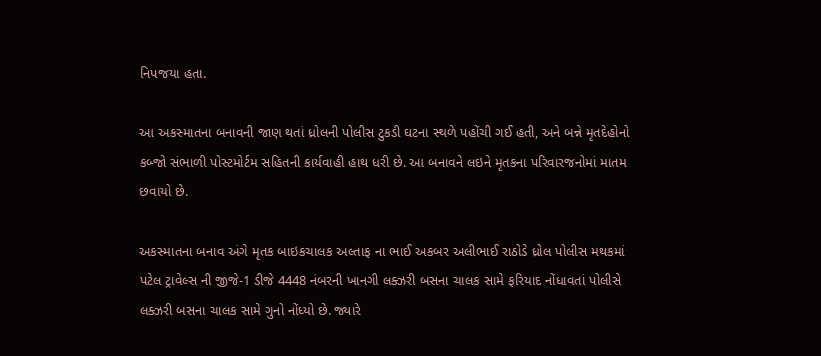નિપજયા હતા.

આ અકસ્માતના બનાવની જાણ થતાં ધ્રોલની પોલીસ ટુકડી ઘટના સ્થળે પહોંચી ગઈ હતી, અને બન્ને મૃતદેહોનો કબ્જો સંભાળી પોસ્ટમોર્ટમ સહિતની કાર્યવાહી હાથ ધરી છે. આ બનાવને લઇને મૃતકના પરિવારજનોમાં માતમ છવાયો છે.

અકસ્માતના બનાવ અંગે મૃતક બાઇકચાલક અલ્તાફ ના ભાઈ અકબર અલીભાઈ રાઠોડે ધ્રોલ પોલીસ મથકમાં પટેલ ટ્રાવેલ્સ ની જીજે-1 ડીજે 4448 નંબરની ખાનગી લક્ઝરી બસના ચાલક સામે ફરિયાદ નોંધાવતાં પોલીસે લક્ઝરી બસના ચાલક સામે ગુનો નોંધ્યો છે. જ્યારે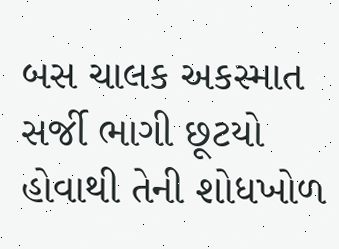બસ ચાલક અકસ્માત સર્જી ભાગી છૂટયો હોવાથી તેની શોધખોળ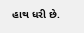હાથ ધરી છે.